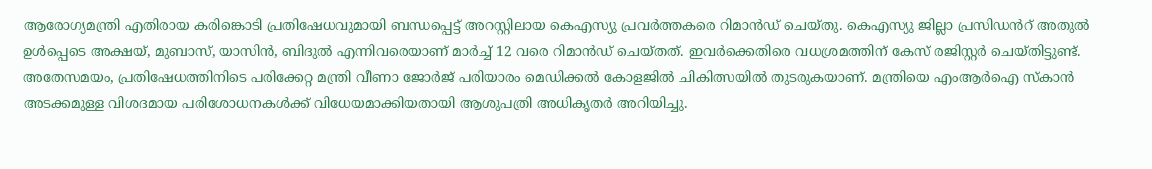ആരോഗ്യമന്ത്രി എതിരായ കരിങ്കൊടി പ്രതിഷേധവുമായി ബന്ധപ്പെട്ട് അറസ്റ്റിലായ കെഎസ്യു പ്രവർത്തകരെ റിമാൻഡ് ചെയ്തു. കെഎസ്യു ജില്ലാ പ്രസിഡൻറ് അതുൽ ഉൾപ്പെടെ അക്ഷയ്, മുബാസ്, യാസിൻ, ബിദുൽ എന്നിവരെയാണ് മാർച്ച് 12 വരെ റിമാൻഡ് ചെയ്തത്. ഇവർക്കെതിരെ വധശ്രമത്തിന് കേസ് രജിസ്റ്റർ ചെയ്തിട്ടുണ്ട്.
അതേസമയം, പ്രതിഷേധത്തിനിടെ പരിക്കേറ്റ മന്ത്രി വീണാ ജോർജ് പരിയാരം മെഡിക്കൽ കോളജിൽ ചികിത്സയിൽ തുടരുകയാണ്. മന്ത്രിയെ എംആർഐ സ്കാൻ അടക്കമുള്ള വിശദമായ പരിശോധനകൾക്ക് വിധേയമാക്കിയതായി ആശുപത്രി അധികൃതർ അറിയിച്ചു.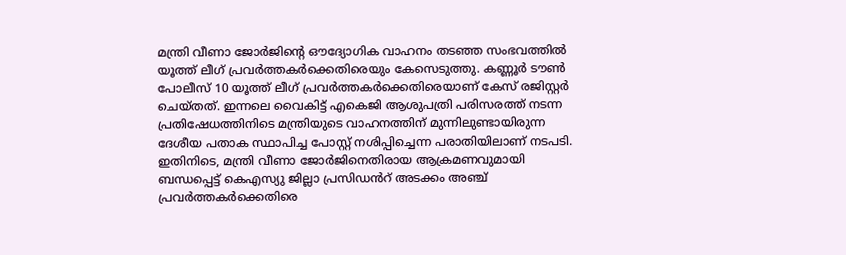മന്ത്രി വീണാ ജോർജിന്റെ ഔദ്യോഗിക വാഹനം തടഞ്ഞ സംഭവത്തിൽ യൂത്ത് ലീഗ് പ്രവർത്തകർക്കെതിരെയും കേസെടുത്തു. കണ്ണൂർ ടൗൺ പോലീസ് 10 യൂത്ത് ലീഗ് പ്രവർത്തകർക്കെതിരെയാണ് കേസ് രജിസ്റ്റർ ചെയ്തത്. ഇന്നലെ വൈകിട്ട് എകെജി ആശുപത്രി പരിസരത്ത് നടന്ന പ്രതിഷേധത്തിനിടെ മന്ത്രിയുടെ വാഹനത്തിന് മുന്നിലുണ്ടായിരുന്ന ദേശീയ പതാക സ്ഥാപിച്ച പോസ്റ്റ് നശിപ്പിച്ചെന്ന പരാതിയിലാണ് നടപടി.
ഇതിനിടെ, മന്ത്രി വീണാ ജോർജിനെതിരായ ആക്രമണവുമായി ബന്ധപ്പെട്ട് കെഎസ്യു ജില്ലാ പ്രസിഡൻറ് അടക്കം അഞ്ച് പ്രവർത്തകർക്കെതിരെ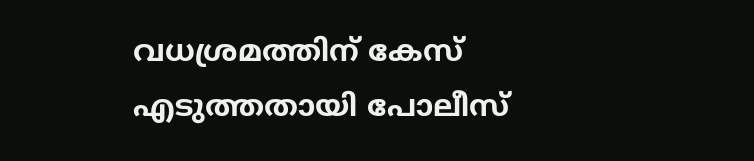വധശ്രമത്തിന് കേസ് എടുത്തതായി പോലീസ്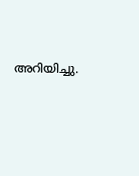അറിയിച്ചു.